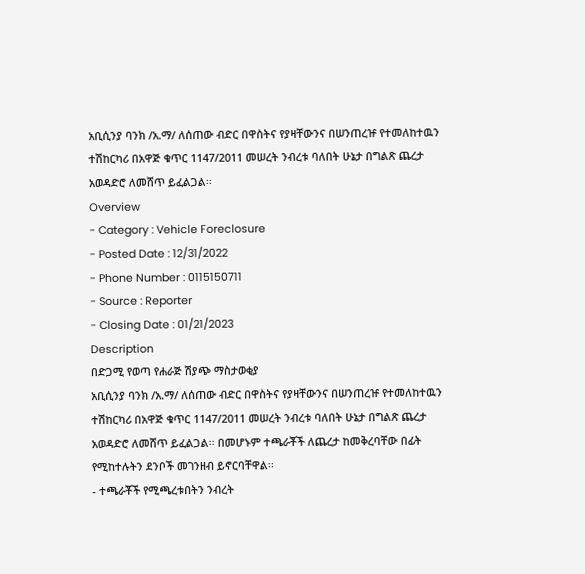አቢሲንያ ባንክ /አ.ማ/ ለሰጠው ብድር በዋስትና የያዛቸውንና በሠንጠረዡ የተመለከተዉን ተሽከርካሪ በአዋጅ ቁጥር 1147/2011 መሠረት ንብረቱ ባለበት ሁኔታ በግልጽ ጨረታ አወዳድሮ ለመሸጥ ይፈልጋል፡፡
Overview
- Category : Vehicle Foreclosure
- Posted Date : 12/31/2022
- Phone Number : 0115150711
- Source : Reporter
- Closing Date : 01/21/2023
Description
በድጋሚ የወጣ የሐራጅ ሽያጭ ማስታወቂያ
አቢሲንያ ባንክ /አ.ማ/ ለሰጠው ብድር በዋስትና የያዛቸውንና በሠንጠረዡ የተመለከተዉን ተሽከርካሪ በአዋጅ ቁጥር 1147/2011 መሠረት ንብረቱ ባለበት ሁኔታ በግልጽ ጨረታ አወዳድሮ ለመሸጥ ይፈልጋል፡፡ በመሆኑም ተጫራቾች ለጨረታ ከመቅረባቸው በፊት የሚከተሉትን ደንቦች መገንዘብ ይኖርባቸዋል፡፡
- ተጫራቾች የሚጫረቱበትን ንብረት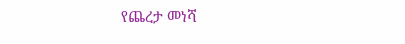የጨረታ መነሻ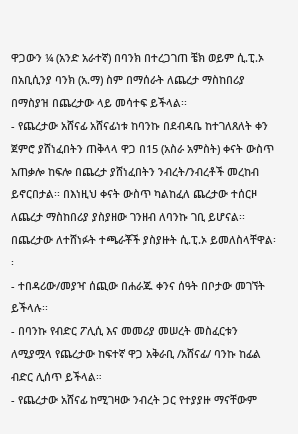ዋጋውን ¼ (አንድ አራተኛ) በባንክ በተረጋገጠ ቼክ ወይም ሲ.ፒ.ኦ በአቢሲንያ ባንክ (አ.ማ) ስም በማሰራት ለጨረታ ማስከበሪያ በማስያዝ በጨረታው ላይ መሳተፍ ይችላል፡፡
- የጨረታው አሸናፊ አሸናፊነቱ ከባንኩ በደብዳቤ ከተገለጸለት ቀን ጀምሮ ያሸነፈበትን ጠቅላላ ዋጋ በ15 (አስራ አምስት) ቀናት ውስጥ አጠቃሎ ከፍሎ በጨረታ ያሸነፈበትን ንብረት/ንብረቶች መረከብ ይኖርበታል፡፡ በእነዚህ ቀናት ውስጥ ካልከፈለ ጨረታው ተሰርዞ ለጨረታ ማስከበሪያ ያስያዘው ገንዘብ ለባንኩ ገቢ ይሆናል፡፡ በጨረታው ለተሸነፉት ተጫራቾች ያስያዙት ሲ.ፒ.ኦ ይመለስላቸዋል፡፡
- ተበዳሪው/መያዣ ሰጪው በሐራጁ ቀንና ሰዓት በቦታው መገኘት ይችላሉ፡፡
- በባንኩ የብድር ፖሊሲ እና መመሪያ መሠረት መስፈርቱን ለሚያሟላ የጨረታው ከፍተኛ ዋጋ አቅራቢ /አሸናፊ/ ባንኩ ከፊል ብድር ሊሰጥ ይችላል።
- የጨረታው አሸናፊ ከሚገዛው ንብረት ጋር የተያያዙ ማናቸውም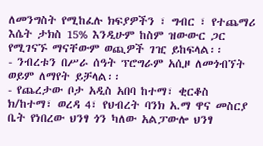ለመንግስት የሚከፈሉ ክፍያዎችን ፣ ግብር ፣ የተጨማሪ እሴት ታክስ 15% እንዲሁም ከስም ዝውውር ጋር የሚገናኙ ማናቸውም ወጪዎች ገዢ ይከፍላል፡፡
- ንብረቱን በሥራ ሰዓት ፕሮግራም አሲዞ ለመጎብኘት ወይም ለማየት ይቻላል፡፡
- የጨረታው ቦታ አዲስ አበባ ከተማ፣ ቂርቆስ ክ/ከተማ፣ ወረዳ 4፣ የህብረት ባንክ አ.ማ ዋና መስርያ ቤት የነበረው ህንፃ ጎን ካለው አልፓውሎ ህንፃ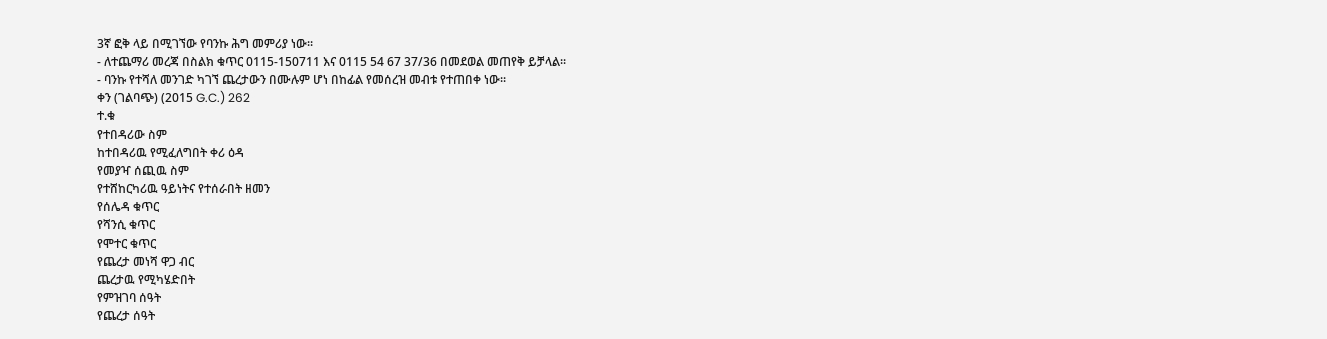3ኛ ፎቅ ላይ በሚገኘው የባንኩ ሕግ መምሪያ ነው፡፡
- ለተጨማሪ መረጃ በስልክ ቁጥር 0115-150711 እና 0115 54 67 37/36 በመደወል መጠየቅ ይቻላል፡፡
- ባንኩ የተሻለ መንገድ ካገኘ ጨረታውን በሙሉም ሆነ በከፊል የመሰረዝ መብቱ የተጠበቀ ነው፡፡
ቀን (ገልባጭ) (2015 G.C.) 262
ተ.ቁ
የተበዳሪው ስም
ከተበዳሪዉ የሚፈለግበት ቀሪ ዕዳ
የመያዣ ሰጪዉ ስም
የተሸከርካሪዉ ዓይነትና የተሰራበት ዘመን
የሰሌዳ ቁጥር
የሻንሲ ቁጥር
የሞተር ቁጥር
የጨረታ መነሻ ዋጋ ብር
ጨረታዉ የሚካሄድበት
የምዝገባ ሰዓት
የጨረታ ሰዓት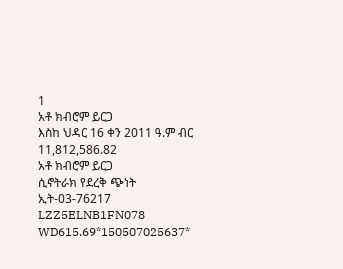1
አቶ ክብሮም ይርጋ
እስከ ህዳር 16 ቀን 2011 ዓ.ም ብር 11,812,586.82
አቶ ክብሮም ይርጋ
ሲኖትራክ የደረቅ ጭነት
ኢት-03-76217
LZZ5ELNB1FN078
WD615.69*150507025637*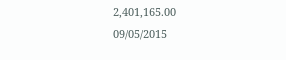2,401,165.00
09/05/2015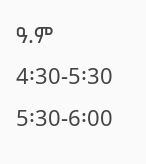ዓ.ም
4፡30-5፡30
5፡30-6፡00